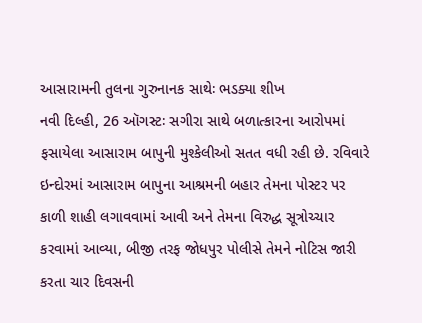આસારામની તુલના ગુરુનાનક સાથેઃ ભડક્યા શીખ
નવી દિલ્હી, 26 ઑગસ્ટઃ સગીરા સાથે બળાત્કારના આરોપમાં ફસાયેલા આસારામ બાપુની મુશ્કેલીઓ સતત વધી રહી છે. રવિવારે ઇન્દોરમાં આસારામ બાપુના આશ્રમની બહાર તેમના પોસ્ટર પર કાળી શાહી લગાવવામાં આવી અને તેમના વિરુદ્ધ સૂત્રોચ્ચાર કરવામાં આવ્યા, બીજી તરફ જોધપુર પોલીસે તેમને નોટિસ જારી કરતા ચાર દિવસની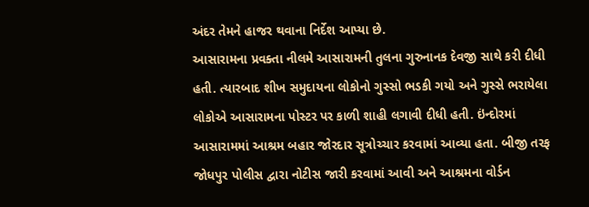અંદર તેમને હાજર થવાના નિર્દેશ આપ્યા છે.
આસારામના પ્રવક્તા નીલમે આસારામની તુલના ગુરુનાનક દેવજી સાથે કરી દીધી હતી. ત્યારબાદ શીખ સમુદાયના લોકોનો ગુસ્સો ભડકી ગયો અને ગુસ્સે ભરાયેલા લોકોએ આસારામના પોસ્ટર પર કાળી શાહી લગાવી દીધી હતી. ઇંન્દોરમાં આસારામમાં આશ્રમ બહાર જોરદાર સૂત્રોચ્ચાર કરવામાં આવ્યા હતા. બીજી તરફ જોધપુર પોલીસ દ્વારા નોટીસ જારી કરવામાં આવી અને આશ્રમના વોર્ડન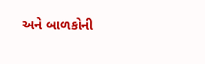અને બાળકોની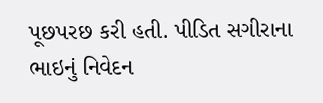પૂછપરછ કરી હતી. પીડિત સગીરાના ભાઇનું નિવેદન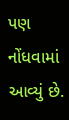પણ નોંધવામાં આવ્યું છે.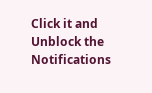Click it and Unblock the Notifications